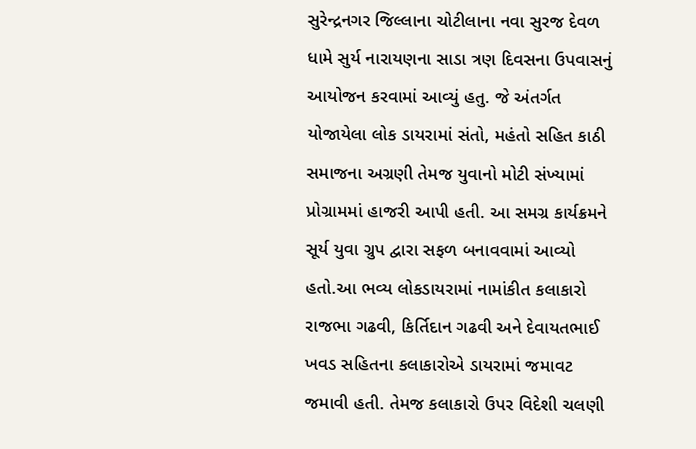સુરેન્દ્રનગર જિલ્લાના ચોટીલાના નવા સુરજ દેવળ ધામે સુર્ય નારાયણના સાડા ત્રણ દિવસના ઉપવાસનું આયોજન કરવામાં આવ્યું હતુ. જે અંતર્ગત યોજાયેલા લોક ડાયરામાં સંતો, મહંતો સહિત કાઠી સમાજના અગ્રણી તેમજ યુવાનો મોટી સંખ્યામાં પ્રોગ્રામમાં હાજરી આપી હતી. આ સમગ્ર કાર્યક્રમને સૂર્ય યુવા ગ્રુપ દ્વારા સફળ બનાવવામાં આવ્યો હતો.આ ભવ્ય લોકડાયરામાં નામાંકીત કલાકારો રાજભા ગઢવી, કિર્તિદાન ગઢવી અને દેવાયતભાઈ ખવડ સહિતના કલાકારોએ ડાયરામાં જમાવટ જમાવી હતી. તેમજ કલાકારો ઉપર વિદેશી ચલણી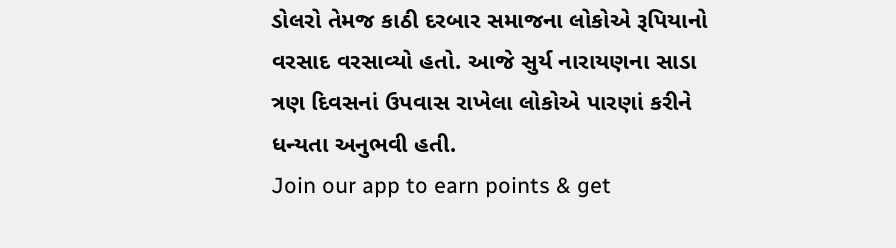ડોલરો તેમજ કાઠી દરબાર સમાજના લોકોએ રૂપિયાનો વરસાદ વરસાવ્યો હતો. આજે સુર્ય નારાયણના સાડા ત્રણ દિવસનાં ઉપવાસ રાખેલા લોકોએ પારણાં કરીને ધન્યતા અનુભવી હતી.
Join our app to earn points & get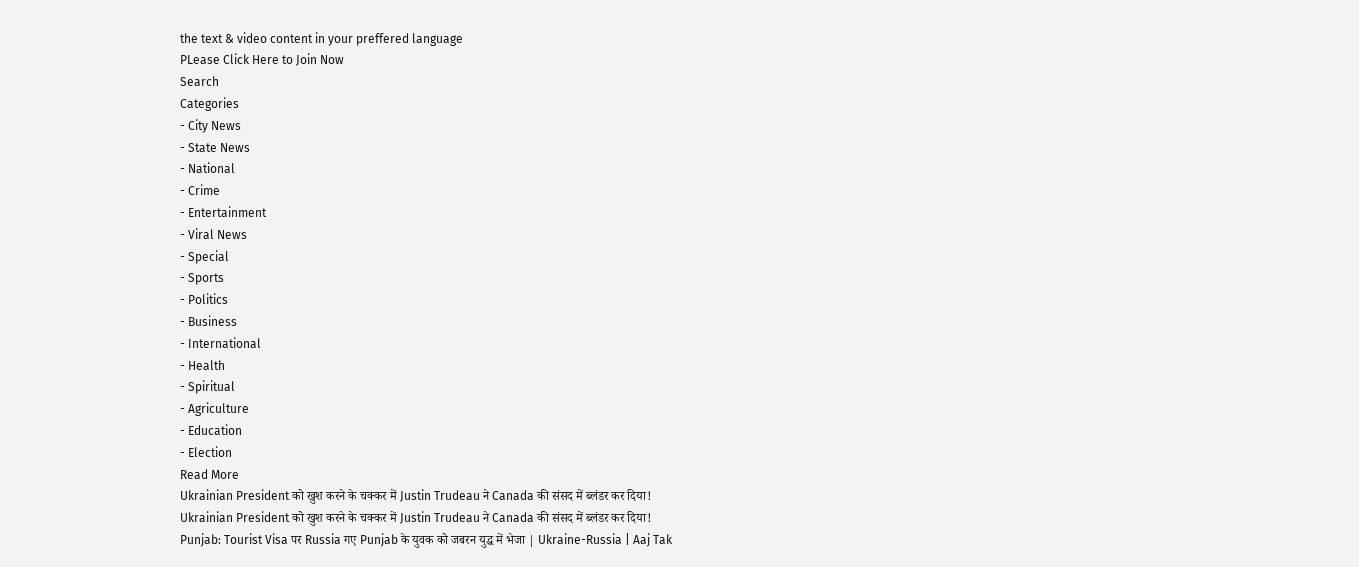the text & video content in your preffered language
PLease Click Here to Join Now
Search
Categories
- City News
- State News
- National
- Crime
- Entertainment
- Viral News
- Special
- Sports
- Politics
- Business
- International
- Health
- Spiritual
- Agriculture
- Education
- Election
Read More
Ukrainian President को खुश करने के चक्कर में Justin Trudeau ने Canada की संसद में ब्लंडर कर दिया!
Ukrainian President को खुश करने के चक्कर में Justin Trudeau ने Canada की संसद में ब्लंडर कर दिया!
Punjab: Tourist Visa पर Russia गए Punjab के युवक को जबरन युद्ध में भेजा | Ukraine-Russia | Aaj Tak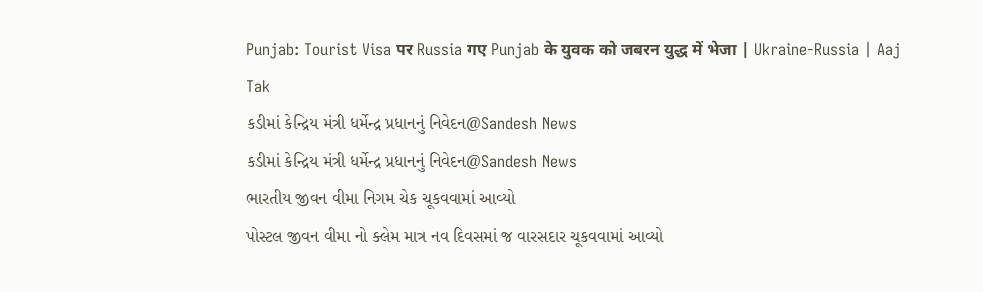Punjab: Tourist Visa पर Russia गए Punjab के युवक को जबरन युद्ध में भेजा | Ukraine-Russia | Aaj Tak
કડીમાં કેન્દ્રિય મંત્રી ધર્મેન્દ્ર પ્રધાનનું નિવેદન@Sandesh News
કડીમાં કેન્દ્રિય મંત્રી ધર્મેન્દ્ર પ્રધાનનું નિવેદન@Sandesh News
ભારતીય જીવન વીમા નિગમ ચેક ચૂકવવામાં આવ્યો
પોસ્ટલ જીવન વીમા નો ક્લેમ માત્ર નવ દિવસમાં જ વારસદાર ચૂકવવામાં આવ્યો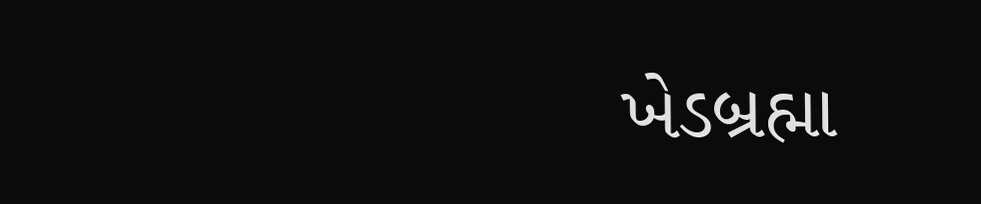ખેડબ્રહ્મા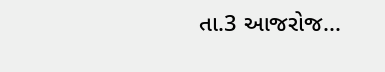તા.3 આજરોજ...